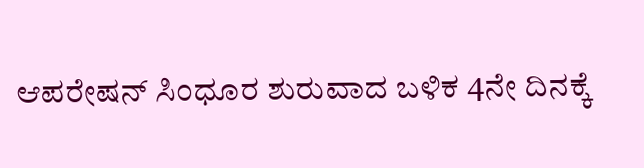ಆಪರೇಷನ್ ಸಿಂಧೂರ ಶುರುವಾದ ಬಳಿಕ 4ನೇ ದಿನಕ್ಕೆ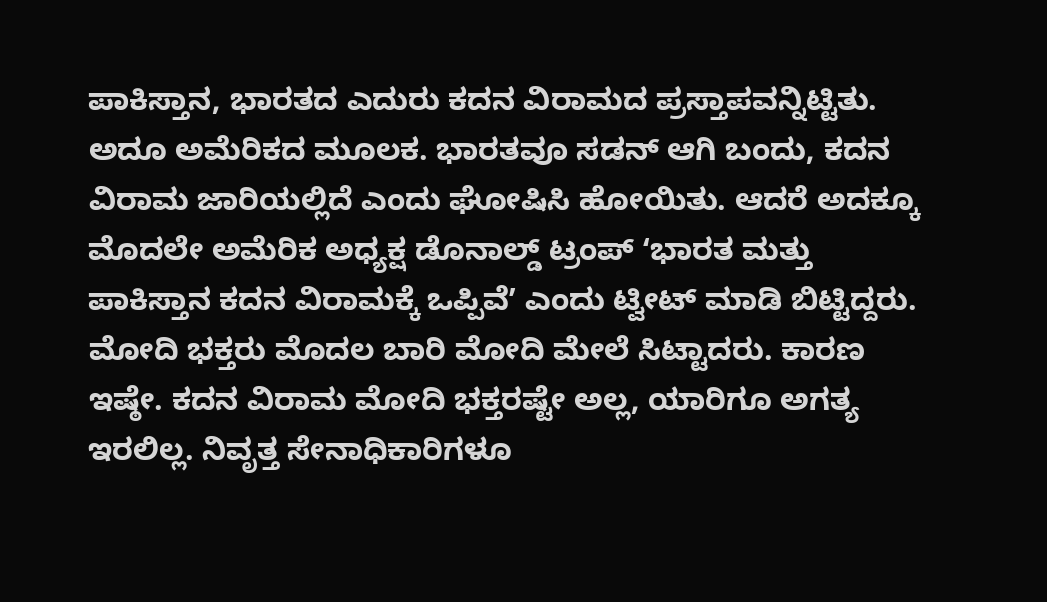ಪಾಕಿಸ್ತಾನ, ಭಾರತದ ಎದುರು ಕದನ ವಿರಾಮದ ಪ್ರಸ್ತಾಪವನ್ನಿಟ್ಟಿತು. ಅದೂ ಅಮೆರಿಕದ ಮೂಲಕ. ಭಾರತವೂ ಸಡನ್ ಆಗಿ ಬಂದು, ಕದನ ವಿರಾಮ ಜಾರಿಯಲ್ಲಿದೆ ಎಂದು ಘೋಷಿಸಿ ಹೋಯಿತು. ಆದರೆ ಅದಕ್ಕೂ ಮೊದಲೇ ಅಮೆರಿಕ ಅಧ್ಯಕ್ಷ ಡೊನಾಲ್ಡ್ ಟ್ರಂಪ್ ʻಭಾರತ ಮತ್ತು ಪಾಕಿಸ್ತಾನ ಕದನ ವಿರಾಮಕ್ಕೆ ಒಪ್ಪಿವೆʼ ಎಂದು ಟ್ವೀಟ್ ಮಾಡಿ ಬಿಟ್ಟಿದ್ದರು. ಮೋದಿ ಭಕ್ತರು ಮೊದಲ ಬಾರಿ ಮೋದಿ ಮೇಲೆ ಸಿಟ್ಟಾದರು. ಕಾರಣ ಇಷ್ಠೇ. ಕದನ ವಿರಾಮ ಮೋದಿ ಭಕ್ತರಷ್ಟೇ ಅಲ್ಲ, ಯಾರಿಗೂ ಅಗತ್ಯ ಇರಲಿಲ್ಲ. ನಿವೃತ್ತ ಸೇನಾಧಿಕಾರಿಗಳೂ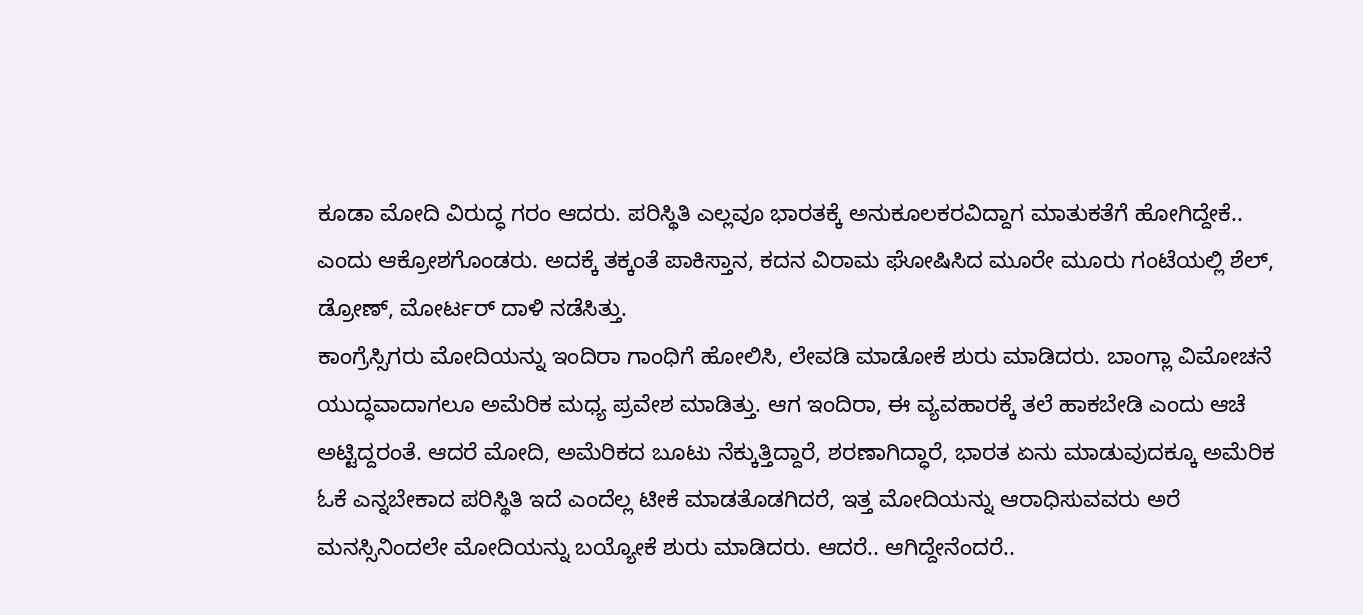ಕೂಡಾ ಮೋದಿ ವಿರುದ್ಧ ಗರಂ ಆದರು. ಪರಿಸ್ಥಿತಿ ಎಲ್ಲವೂ ಭಾರತಕ್ಕೆ ಅನುಕೂಲಕರವಿದ್ದಾಗ ಮಾತುಕತೆಗೆ ಹೋಗಿದ್ದೇಕೆ.. ಎಂದು ಆಕ್ರೋಶಗೊಂಡರು. ಅದಕ್ಕೆ ತಕ್ಕಂತೆ ಪಾಕಿಸ್ತಾನ, ಕದನ ವಿರಾಮ ಘೋಷಿಸಿದ ಮೂರೇ ಮೂರು ಗಂಟೆಯಲ್ಲಿ ಶೆಲ್, ಡ್ರೋಣ್, ಮೋರ್ಟರ್ ದಾಳಿ ನಡೆಸಿತ್ತು.
ಕಾಂಗ್ರೆಸ್ಸಿಗರು ಮೋದಿಯನ್ನು ಇಂದಿರಾ ಗಾಂಧಿಗೆ ಹೋಲಿಸಿ, ಲೇವಡಿ ಮಾಡೋಕೆ ಶುರು ಮಾಡಿದರು. ಬಾಂಗ್ಲಾ ವಿಮೋಚನೆ ಯುದ್ಧವಾದಾಗಲೂ ಅಮೆರಿಕ ಮಧ್ಯ ಪ್ರವೇಶ ಮಾಡಿತ್ತು. ಆಗ ಇಂದಿರಾ, ಈ ವ್ಯವಹಾರಕ್ಕೆ ತಲೆ ಹಾಕಬೇಡಿ ಎಂದು ಆಚೆ ಅಟ್ಟಿದ್ದರಂತೆ. ಆದರೆ ಮೋದಿ, ಅಮೆರಿಕದ ಬೂಟು ನೆಕ್ಕುತ್ತಿದ್ದಾರೆ, ಶರಣಾಗಿದ್ಧಾರೆ, ಭಾರತ ಏನು ಮಾಡುವುದಕ್ಕೂ ಅಮೆರಿಕ ಓಕೆ ಎನ್ನಬೇಕಾದ ಪರಿಸ್ಥಿತಿ ಇದೆ ಎಂದೆಲ್ಲ ಟೀಕೆ ಮಾಡತೊಡಗಿದರೆ, ಇತ್ತ ಮೋದಿಯನ್ನು ಆರಾಧಿಸುವವರು ಅರೆ ಮನಸ್ಸಿನಿಂದಲೇ ಮೋದಿಯನ್ನು ಬಯ್ಯೋಕೆ ಶುರು ಮಾಡಿದರು. ಆದರೆ.. ಆಗಿದ್ದೇನೆಂದರೆ..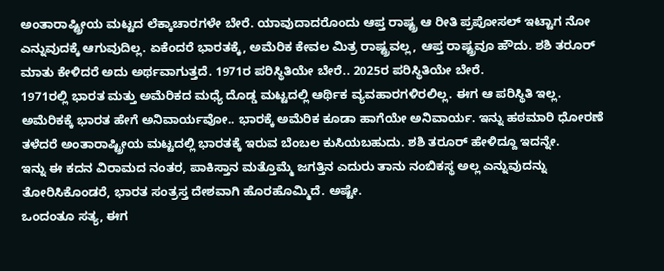ಅಂತಾರಾಷ್ಟ್ರೀಯ ಮಟ್ಟದ ಲೆಕ್ಕಾಚಾರಗಳೇ ಬೇರೆ. ಯಾವುದಾದರೊಂದು ಆಪ್ತ ರಾಷ್ಟ್ರ ಆ ರೀತಿ ಪ್ರಪೋಸಲ್ ಇಟ್ಟಾಗ ನೋ ಎನ್ನುವುದಕ್ಕೆ ಆಗುವುದಿಲ್ಲ. ಏಕೆಂದರೆ ಭಾರತಕ್ಕೆ, ಅಮೆರಿಕ ಕೇವಲ ಮಿತ್ರ ರಾಷ್ಟ್ರವಲ್ಲ, ಆಪ್ತ ರಾಷ್ಟ್ರವೂ ಹೌದು. ಶಶಿ ತರೂರ್ ಮಾತು ಕೇಳಿದರೆ ಅದು ಅರ್ಥವಾಗುತ್ತದೆ. 1971ರ ಪರಿಸ್ಥಿತಿಯೇ ಬೇರೆ.. 2025ರ ಪರಿಸ್ಥಿತಿಯೇ ಬೇರೆ.
1971ರಲ್ಲಿ ಭಾರತ ಮತ್ತು ಅಮೆರಿಕದ ಮಧ್ಯೆ ದೊಡ್ಡ ಮಟ್ಟದಲ್ಲಿ ಆರ್ಥಿಕ ವ್ಯವಹಾರಗಳಿರಲಿಲ್ಲ. ಈಗ ಆ ಪರಿಸ್ಥಿತಿ ಇಲ್ಲ. ಅಮೆರಿಕಕ್ಕೆ ಭಾರತ ಹೇಗೆ ಅನಿವಾರ್ಯವೋ.. ಭಾರಕ್ಕೆ ಅಮೆರಿಕ ಕೂಡಾ ಹಾಗೆಯೇ ಅನಿವಾರ್ಯ. ಇನ್ನು ಹಠಮಾರಿ ಧೋರಣೆ ತಳೆದರೆ ಅಂತಾರಾಷ್ಟ್ರೀಯ ಮಟ್ಟದಲ್ಲಿ ಭಾರತಕ್ಕೆ ಇರುವ ಬೆಂಬಲ ಕುಸಿಯಬಹುದು. ಶಶಿ ತರೂರ್ ಹೇಳಿದ್ದೂ ಇದನ್ನೇ.
ಇನ್ನು ಈ ಕದನ ವಿರಾಮದ ನಂತರ, ಪಾಕಿಸ್ತಾನ ಮತ್ತೊಮ್ಮೆ ಜಗತ್ತಿನ ಎದುರು ತಾನು ನಂಬಿಕಸ್ಥ ಅಲ್ಲ ಎನ್ನುವುದನ್ನು ತೋರಿಸಿಕೊಂಡರೆ, ಭಾರತ ಸಂತ್ರಸ್ತ ದೇಶವಾಗಿ ಹೊರಹೊಮ್ಮಿದೆ. ಅಷ್ಟೇ.
ಒಂದಂತೂ ಸತ್ಯ, ಈಗ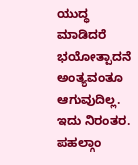ಯುದ್ಧ ಮಾಡಿದರೆ ಭಯೋತ್ಪಾದನೆ ಅಂತ್ಯವಂತೂ ಆಗುವುದಿಲ್ಲ. ಇದು ನಿರಂತರ. ಪಹಲ್ಗಾಂ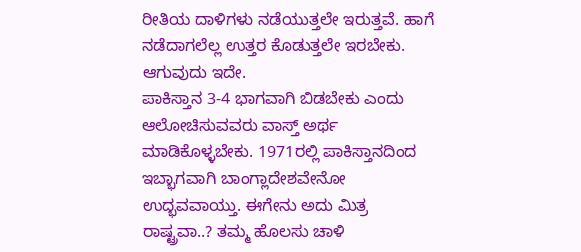ರೀತಿಯ ದಾಳಿಗಳು ನಡೆಯುತ್ತಲೇ ಇರುತ್ತವೆ. ಹಾಗೆ ನಡೆದಾಗಲೆಲ್ಲ ಉತ್ತರ ಕೊಡುತ್ತಲೇ ಇರಬೇಕು. ಆಗುವುದು ಇದೇ.
ಪಾಕಿಸ್ತಾನ 3-4 ಭಾಗವಾಗಿ ಬಿಡಬೇಕು ಎಂದು ಆಲೋಚಿಸುವವರು ವಾಸ್ತ್ ಅರ್ಥ ಮಾಡಿಕೊಳ್ಳಬೇಕು. 1971ರಲ್ಲಿ ಪಾಕಿಸ್ತಾನದಿಂದ ಇಬ್ಭಾಗವಾಗಿ ಬಾಂಗ್ಲಾದೇಶವೇನೋ ಉದ್ಭವವಾಯ್ತು. ಈಗೇನು ಅದು ಮಿತ್ರ ರಾಷ್ಟ್ರವಾ..? ತಮ್ಮ ಹೊಲಸು ಚಾಳಿ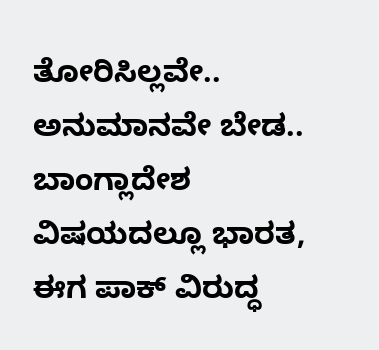ತೋರಿಸಿಲ್ಲವೇ.. ಅನುಮಾನವೇ ಬೇಡ.. ಬಾಂಗ್ಲಾದೇಶ ವಿಷಯದಲ್ಲೂ ಭಾರತ, ಈಗ ಪಾಕ್ ವಿರುದ್ಧ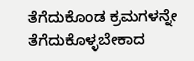ತೆಗೆದುಕೊಂಡ ಕ್ರಮಗಳನ್ನೇ ತೆಗೆದುಕೊಳ್ಳಬೇಕಾದ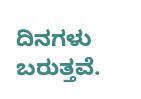ದಿನಗಳು ಬರುತ್ತವೆ.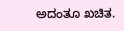ಅದಂತೂ ಖಚಿತ.